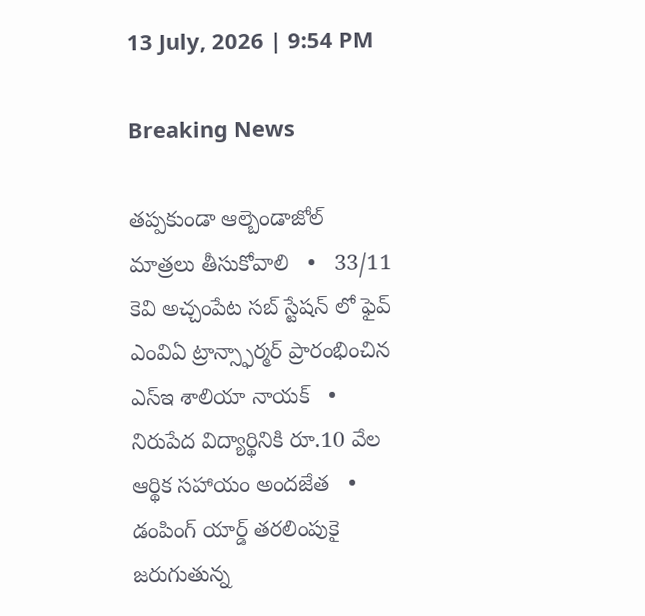13 July, 2026 | 9:54 PM

Breaking News

తప్పకుండా ఆల్బెండాజోల్ మాత్రలు తీసుకోవాలి   •   33/11 కెవి అచ్చంపేట సబ్ స్టేషన్ లో ఫైవ్ ఎంవిఏ ట్రాన్స్ఫార్మర్ ప్రారంభించిన ఎస్ఇ శాలియా నాయక్   •   నిరుపేద విద్యార్థినికి రూ.10 వేల ఆర్థిక సహాయం అందజేత   •   డంపింగ్ యార్డ్ తరలింపుకై జరుగుతున్న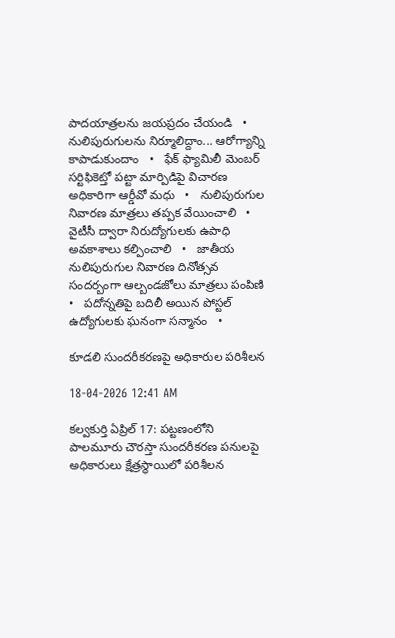పాదయాత్రలను జయప్రదం చేయండి   •   నులిపురుగులను నిర్మూలిద్దాం... ఆరోగ్యాన్ని కాపాడుకుందాం   •   ఫేక్ ఫ్యామిలీ మెంబర్ సర్టిఫికెట్తో పట్టా మార్పిడిపై విచారణ అధికారిగా ఆర్డీవో మధు   •   నులిపురుగుల నివారణ మాత్రలు తప్పక వేయించాలి   •   వైటీసీ ద్వారా నిరుద్యోగులకు ఉపాధి అవకాశాలు కల్పించాలి   •   జాతీయ నులిపురుగుల నివారణ దినోత్సవ సందర్బంగా ఆల్బండజోలు మాత్రలు పంపిణి   •   పదోన్నతిపై బదిలీ అయిన పోస్టల్ ఉద్యోగులకు ఘనంగా సన్మానం   •

కూడలి సుందరీకరణపై అధికారుల పరిశీలన

18-04-2026 12:41 AM

కల్వకుర్తి ఏప్రిల్ 17: పట్టణంలోని పాలమూరు చౌరస్తా సుందరీకరణ పనులపై అధికారులు క్షేత్రస్థాయిలో పరిశీలన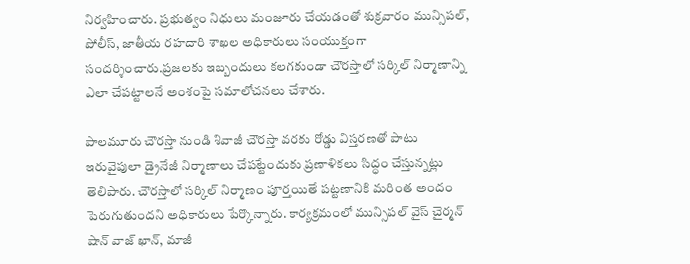నిర్వహించారు. ప్రభుత్వం నిధులు మంజూరు చేయడంతో శుక్రవారం మున్సిపల్, పోలీస్, జాతీయ రహదారి శాఖల అధికారులు సంయుక్తంగా సందర్శించారు.ప్రజలకు ఇబ్బందులు కలగకుండా చౌరస్తాలో సర్కిల్ నిర్మాణాన్ని ఎలా చేపట్టాలనే అంశంపై సమాలోచనలు చేశారు.

పాలమూరు చౌరస్తా నుండి శివాజీ చౌరస్తా వరకు రోడ్డు విస్తరణతో పాటు ఇరువైపులా డ్రైనేజీ నిర్మాణాలు చేపట్టేందుకు ప్రణాళికలు సిద్ధం చేస్తున్నట్లు తెలిపారు. చౌరస్తాలో సర్కిల్ నిర్మాణం పూర్తయితే పట్టణానికి మరింత అందం పెరుగుతుందని అధికారులు పేర్కొన్నారు. కార్యక్రమంలో మున్సిపల్ వైస్ చైర్మన్ షాన్ వాజ్ ఖాన్, మాజీ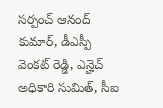సర్పంచ్ ఆనంద్ కుమార్, డీఎస్పీ వెంకట్ రెడ్డి, ఎన్హెచ్ అధికారి సుమిత్, సీఐ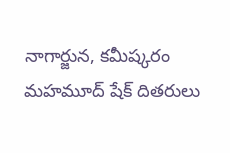నాగార్జున, కమీష్కరం మహమూద్ షేక్ దితరులు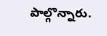పాల్గొన్నారు.